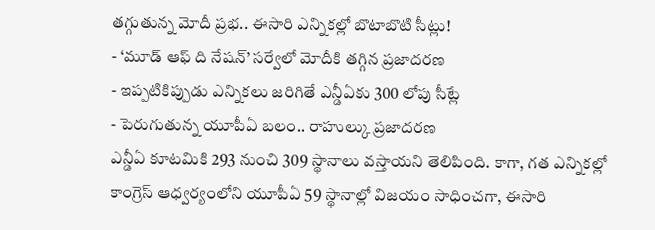తగ్గుతున్న మోదీ ప్రభ.. ఈసారి ఎన్నికల్లో బొటాబొటి సీట్లు!
- ‘మూడ్ ఆఫ్ ది నేషన్’ సర్వేలో మోదీకి తగ్గిన ప్రజాదరణ
- ఇప్పటికిప్పుడు ఎన్నికలు జరిగితే ఎన్డీఏకు 300 లోపు సీట్లే
- పెరుగుతున్న యూపీఏ బలం.. రాహుల్కు ప్రజాదరణ
ఎన్డీఏ కూటమికి 293 నుంచి 309 స్థానాలు వస్తాయని తెలిపింది. కాగా, గత ఎన్నికల్లో కాంగ్రెస్ ఆధ్వర్యంలోని యూపీఏ 59 స్థానాల్లో విజయం సాధించగా, ఈసారి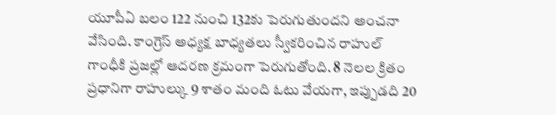యూపీఏ బలం 122 నుంచి 132కు పెరుగుతుందని అంచనా వేసింది. కాంగ్రెస్ అధ్యక్ష బాధ్యతలు స్వీకరించిన రాహుల్ గాంధీకి ప్రజల్లో ఆదరణ క్రమంగా పెరుగుతోంది. 8 నెలల క్రితం ప్రధానిగా రాహుల్కు 9 శాతం మంది ఓటు వేయగా, ఇప్పుడది 20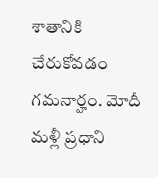శాతానికి చేరుకోవడం గమనార్హం. మోదీ మళ్లీ ప్రధాని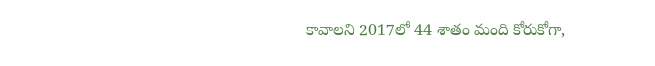కావాలని 2017లో 44 శాతం మంది కోరుకోగా,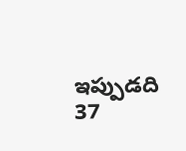ఇప్పుడది 37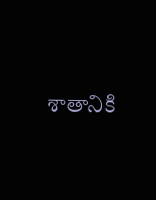శాతానికి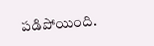పడిపోయింది.